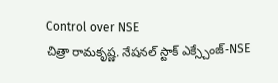Control over NSE
చిత్రా రామకృష్ణ. నేషనల్ స్టాక్ ఎక్స్చేంజ్-NSE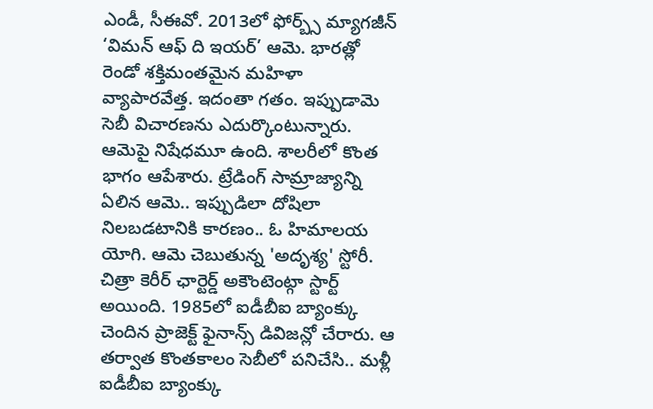ఎండీ, సీఈవో. 2013లో ఫోర్బ్స్ మ్యాగజీన్ ‘విమన్ ఆఫ్ ది ఇయర్’ ఆమె. భారత్లో రెండో శక్తిమంతమైన మహిళా వ్యాపారవేత్త. ఇదంతా గతం. ఇప్పుడామె సెబీ విచారణను ఎదుర్కొంటున్నారు. ఆమెపై నిషేధమూ ఉంది. శాలరీలో కొంత భాగం ఆపేశారు. ట్రేడింగ్ సామ్రాజ్యాన్ని ఏలిన ఆమె.. ఇప్పుడిలా దోషిలా నిలబడటానికి కారణం.. ఓ హిమాలయ యోగి. ఆమె చెబుతున్న 'అదృశ్య' స్టోరీ. చిత్రా కెరీర్ ఛార్టెర్డ్ అకౌంటెంట్గా స్టార్ట్ అయింది. 1985లో ఐడీబీఐ బ్యాంక్కు చెందిన ప్రాజెక్ట్ ఫైనాన్స్ డివిజన్లో చేరారు. ఆ తర్వాత కొంతకాలం సెబీలో పనిచేసి.. మళ్లీ ఐడీబీఐ బ్యాంక్కు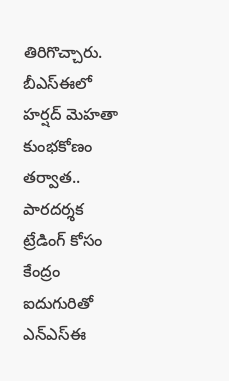తిరిగొచ్చారు. బీఎస్ఈలో హర్షద్ మెహతా కుంభకోణం తర్వాత.. పారదర్శక ట్రేడింగ్ కోసం కేంద్రం ఐదుగురితో ఎన్ఎస్ఈ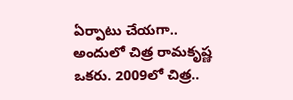ఏర్పాటు చేయగా.. అందులో చిత్ర రామకృష్ణ ఒకరు. 2009లో చిత్ర..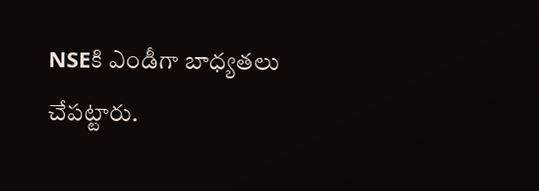NSEకి ఎండీగా బాధ్యతలు చేపట్టారు.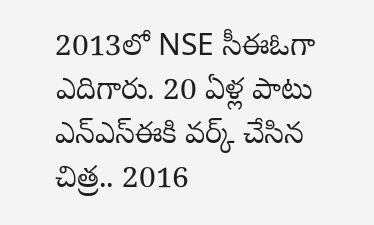2013లో NSE సీఈఓగా ఎదిగారు. 20 ఏళ్ల పాటు ఎన్ఎస్ఈకి వర్క్ చేసిన చిత్ర.. 2016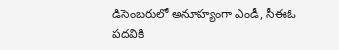డిసెంబరులో అనూహ్యంగా ఎండీ, సీఈఓ పదవికి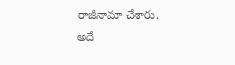రాజీనామా చేశారు. అదే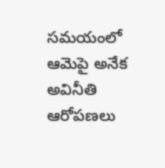సమయంలో ఆమెపై అనేక అవినీతి ఆరోపణలు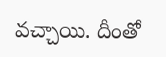వచ్చాయి. దీంతో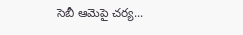సెబీ ఆమెపై చర్య...